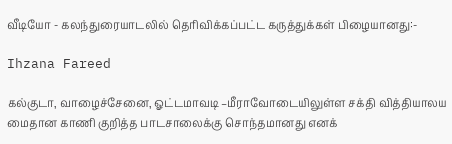வீடியோ - கலந்துரையாடலில் தெரிவிக்கப்பட்ட கருத்துக்கள் பிழையானது:-

Ihzana Fareed

கல்குடா, வாழைச்சேனை, ஓட்டமாவடி –மீராவோடையிலுள்ள சக்தி வித்தியாலய மைதான காணி குறித்த பாடசாலைக்கு சொந்தமானது எனக்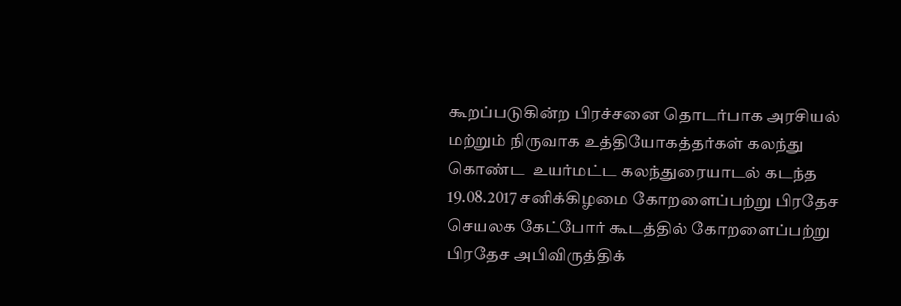கூறப்படுகின்ற பிரச்சனை தொடர்பாக அரசியல் மற்றும் நிருவாக உத்தியோகத்தர்கள் கலந்து கொண்ட  உயர்மட்ட கலந்துரையாடல் கடந்த 19.08.2017 சனிக்கிழமை கோறளைப்பற்று பிரதேச செயலக கேட்போர் கூடத்தில் கோறளைப்பற்று பிரதேச அபிவிருத்திக்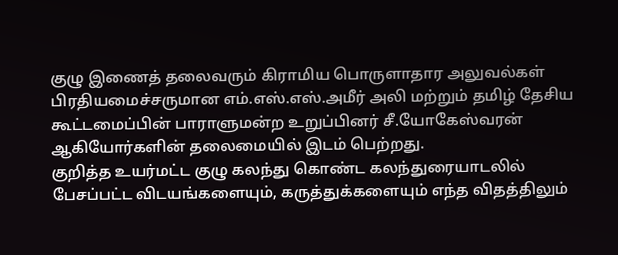குழு இணைத் தலைவரும் கிராமிய பொருளாதார அலுவல்கள் பிரதியமைச்சருமான எம்.எஸ்.எஸ்.அமீர் அலி மற்றும் தமிழ் தேசிய கூட்டமைப்பின் பாராளுமன்ற உறுப்பினர் சீ.யோகேஸ்வரன் ஆகியோர்களின் தலைமையில் இடம் பெற்றது.
குறித்த உயர்மட்ட குழு கலந்து கொண்ட கலந்துரையாடலில் பேசப்பட்ட விடயங்களையும், கருத்துக்களையும் எந்த விதத்திலும்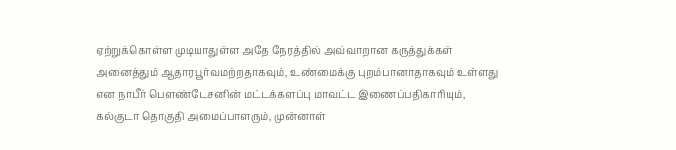ஏற்றுக்கொள்ள முடியாதுள்ள அதே நேரத்தில் அவ்வாறான கருத்துக்கள் அனைத்தும் ஆதாரபூர்வமற்றதாகவும், உண்மைக்கு புறம்பானாதாகவும் உள்ளது என நாபீர் பெளண்டேசனின் மட்டக்களப்பு மாவட்ட இணைப்பதிகாரியும், கல்குடா தொகுதி அமைப்பாளரும், முன்னாள்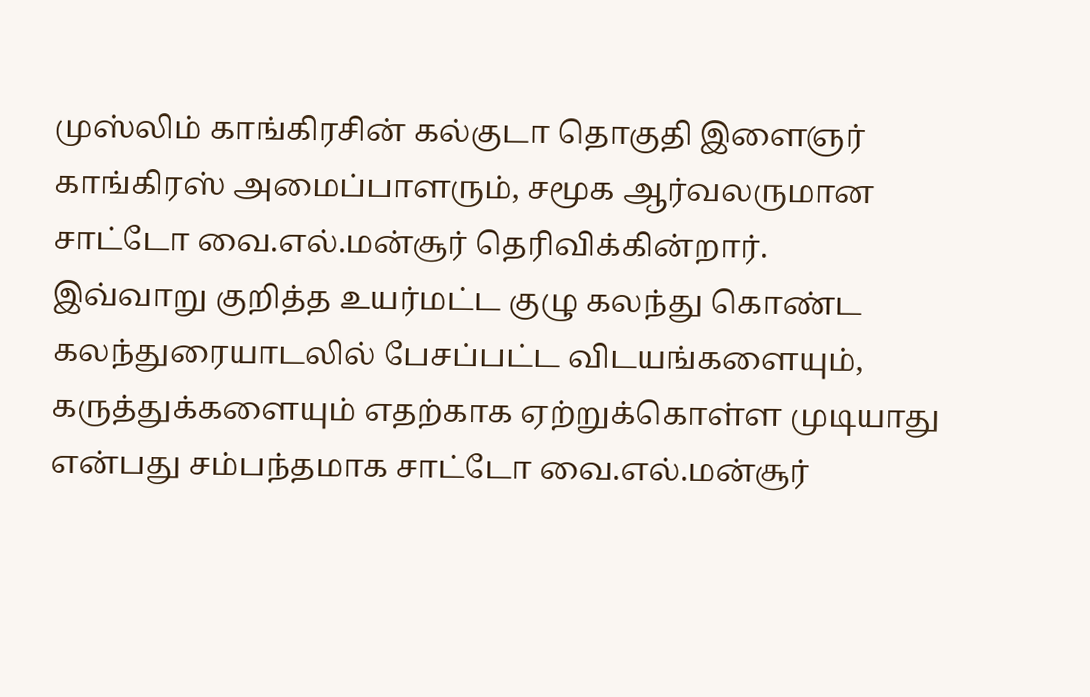முஸ்லிம் காங்கிரசின் கல்குடா தொகுதி இளைஞர் காங்கிரஸ் அமைப்பாளரும், சமூக ஆர்வலருமான சாட்டோ வை.எல்.மன்சூர் தெரிவிக்கின்றார்.
இவ்வாறு குறித்த உயர்மட்ட குழு கலந்து கொண்ட கலந்துரையாடலில் பேசப்பட்ட விடயங்களையும், கருத்துக்களையும் எதற்காக ஏற்றுக்கொள்ள முடியாது என்பது சம்பந்தமாக சாட்டோ வை.எல்.மன்சூர்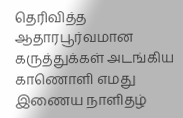தெரிவித்த ஆதாரபூர்வமான கருத்துக்கள் அடங்கிய காணொளி எமது இணைய நாளிதழ்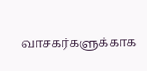வாசகர்களுக்காக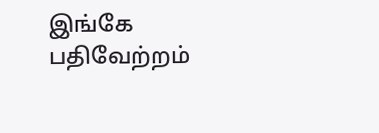இங்கே பதிவேற்றம்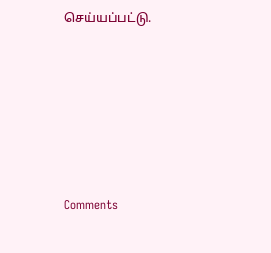செய்யப்பட்டு.






Comments